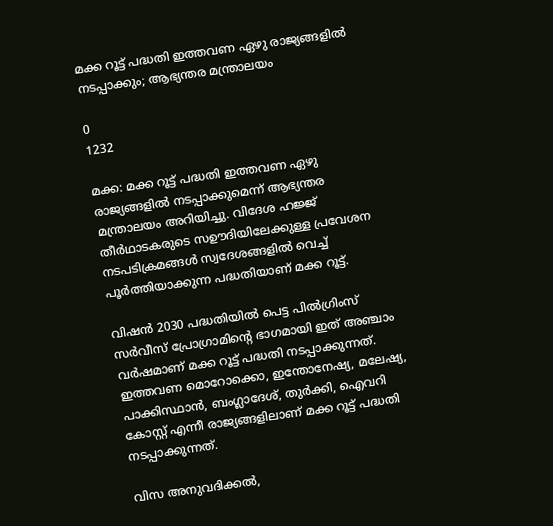മക്ക റൂട്ട് പദ്ധതി ഇത്തവണ ഏഴു രാജ്യങ്ങളില്‍ നടപ്പാക്കും; ആഭ്യന്തര മന്ത്രാലയം

0
1232

മക്ക: മക്ക റൂട്ട് പദ്ധതി ഇത്തവണ ഏഴു രാജ്യങ്ങളില്‍ നടപ്പാക്കുമെന്ന് ആഭ്യന്തര മന്ത്രാലയം അറിയിച്ചു. വിദേശ ഹജ്ജ് തീര്‍ഥാടകരുടെ സഊദിയിലേക്കുള്ള പ്രവേശന നടപടിക്രമങ്ങള്‍ സ്വദേശങ്ങളില്‍ വെച്ച് പൂര്‍ത്തിയാക്കുന്ന പദ്ധതിയാണ് മക്ക റൂട്ട്.

വിഷന്‍ 2030 പദ്ധതിയില്‍ പെട്ട പില്‍ഗ്രിംസ് സര്‍വീസ് പ്രോഗ്രാമിന്റെ ഭാഗമായി ഇത് അഞ്ചാം വര്‍ഷമാണ് മക്ക റൂട്ട് പദ്ധതി നടപ്പാക്കുന്നത്. ഇത്തവണ മൊറോക്കൊ, ഇന്തോനേഷ്യ, മലേഷ്യ, പാക്കിസ്ഥാന്‍, ബംഗ്ലാദേശ്, തുര്‍ക്കി, ഐവറി കോസ്റ്റ് എന്നീ രാജ്യങ്ങളിലാണ് മക്ക റൂട്ട് പദ്ധതി നടപ്പാക്കുന്നത്.

വിസ അനുവദിക്കല്‍,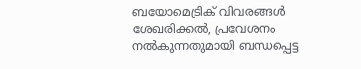ബയോമെട്രിക് വിവരങ്ങള്‍ ശേഖരിക്കല്‍, പ്രവേശനം നല്‍കുന്നതുമായി ബന്ധപ്പെട്ട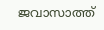ജവാസാത്ത്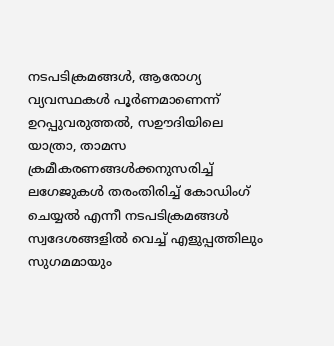നടപടിക്രമങ്ങള്‍, ആരോഗ്യ വ്യവസ്ഥകള്‍ പൂര്‍ണമാണെന്ന് ഉറപ്പുവരുത്തല്‍, സഊദിയിലെ യാത്രാ, താമസ ക്രമീകരണങ്ങള്‍ക്കനുസരിച്ച് ലഗേജുകള്‍ തരംതിരിച്ച് കോഡിംഗ് ചെയ്യല്‍ എന്നീ നടപടിക്രമങ്ങള്‍ സ്വദേശങ്ങളില്‍ വെച്ച് എളുപ്പത്തിലും സുഗമമായും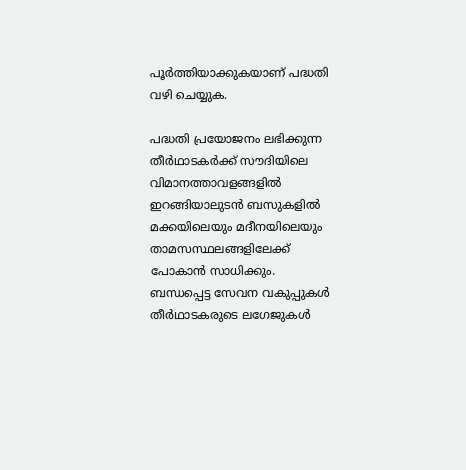പൂര്‍ത്തിയാക്കുകയാണ് പദ്ധതി വഴി ചെയ്യുക.

പദ്ധതി പ്രയോജനം ലഭിക്കുന്ന തീര്‍ഥാടകര്‍ക്ക് സൗദിയിലെ വിമാനത്താവളങ്ങളില്‍ ഇറങ്ങിയാലുടന്‍ ബസുകളില്‍ മക്കയിലെയും മദീനയിലെയും താമസസ്ഥലങ്ങളിലേക്ക് പോകാന്‍ സാധിക്കും. ബന്ധപ്പെട്ട സേവന വകുപ്പുകള്‍ തീര്‍ഥാടകരുടെ ലഗേജുകള്‍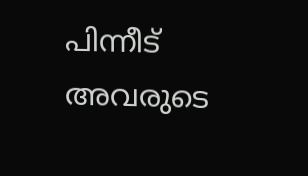പിന്നീട് അവരുടെ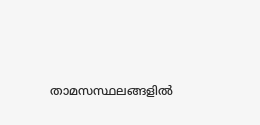താമസസ്ഥലങ്ങളില്‍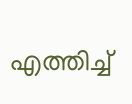എത്തിച്ച്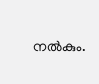നല്‍കും.